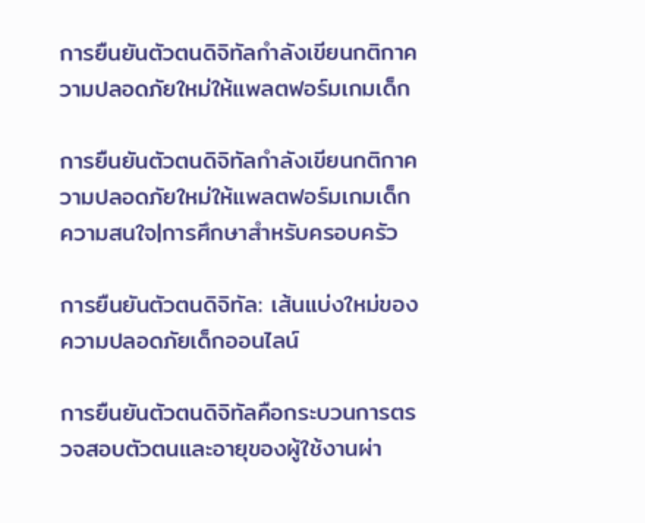การยืนยันตัวตนดิจิทัลกำลังเขียนกติกาความปลอดภัยใหม่ให้แพลตฟอร์มเกมเด็ก

การยืนยันตัวตนดิจิทัลกำลังเขียนกติกาความปลอดภัยใหม่ให้แพลตฟอร์มเกมเด็ก
ความสนใจ|การศึกษาสำหรับครอบครัว

การยืนยันตัวตนดิจิทัล: เส้นแบ่งใหม่ของความปลอดภัยเด็กออนไลน์

การยืนยันตัวตนดิจิทัลคือกระบวนการตรวจสอบตัวตนและอายุของผู้ใช้งานผ่า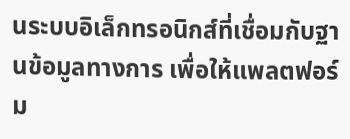นระบบอิเล็กทรอนิกส์ที่เชื่อมกับฐานข้อมูลทางการ เพื่อให้แพลตฟอร์ม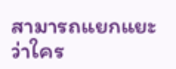สามารถแยกแยะว่าใคร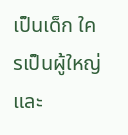เป็นเด็ก ใครเป็นผู้ใหญ่ และ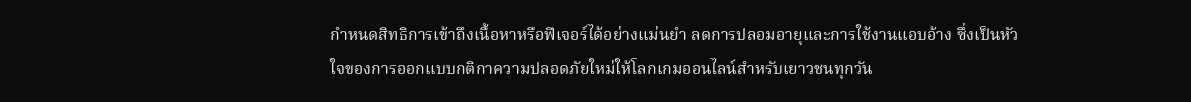กำหนดสิทธิการเข้าถึงเนื้อหาหรือฟีเจอร์ได้อย่างแม่นยำ ลดการปลอมอายุและการใช้งานแอบอ้าง ซึ่งเป็นหัวใจของการออกแบบกติกาความปลอดภัยใหม่ให้โลกเกมออนไลน์สำหรับเยาวชนทุกวัน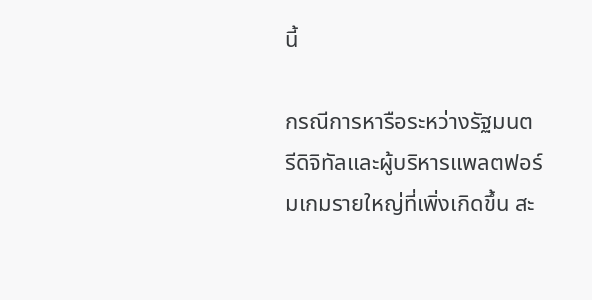นี้

กรณีการหารือระหว่างรัฐมนตรีดิจิทัลและผู้บริหารแพลตฟอร์มเกมรายใหญ่ที่เพิ่งเกิดขึ้น สะ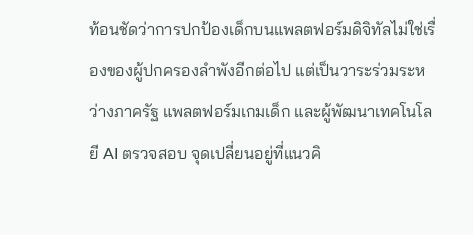ท้อนชัดว่าการปกป้องเด็กบนแพลตฟอร์มดิจิทัลไม่ใช่เรื่องของผู้ปกครองลำพังอีกต่อไป แต่เป็นวาระร่วมระหว่างภาครัฐ แพลตฟอร์มเกมเด็ก และผู้พัฒนาเทคโนโลยี AI ตรวจสอบ จุดเปลี่ยนอยู่ที่แนวคิ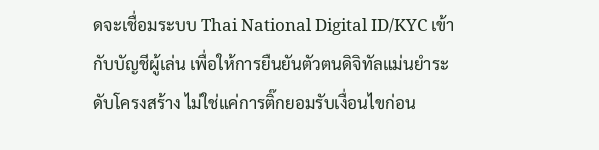ดจะเชื่อมระบบ Thai National Digital ID/KYC เข้ากับบัญชีผู้เล่น เพื่อให้การยืนยันตัวตนดิจิทัลแม่นยำระดับโครงสร้าง ไม่ใช่แค่การติ๊กยอมรับเงื่อนไขก่อน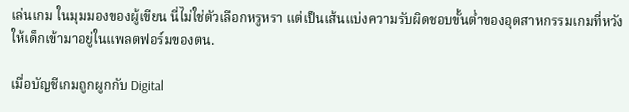เล่นเกม ในมุมมองของผู้เขียน นี่ไม่ใช่ตัวเลือกหรูหรา แต่เป็นเส้นแบ่งความรับผิดชอบขั้นต่ำของอุตสาหกรรมเกมที่หวังให้เด็กเข้ามาอยู่ในแพลตฟอร์มของตน.

เมื่อบัญชีเกมถูกผูกกับ Digital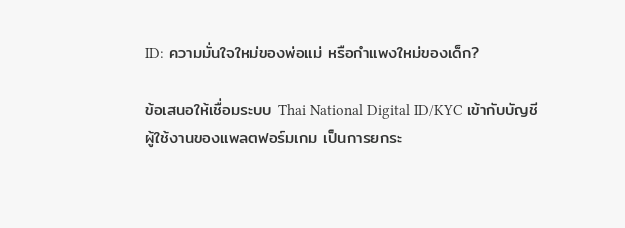ID: ความมั่นใจใหม่ของพ่อแม่ หรือกำแพงใหม่ของเด็ก?

ข้อเสนอให้เชื่อมระบบ Thai National Digital ID/KYC เข้ากับบัญชีผู้ใช้งานของแพลตฟอร์มเกม เป็นการยกระ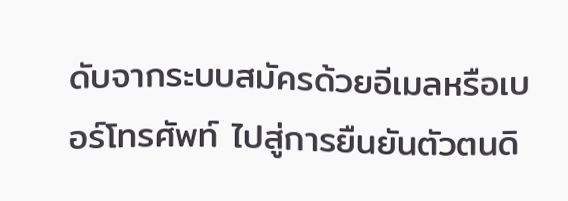ดับจากระบบสมัครด้วยอีเมลหรือเบอร์โทรศัพท์ ไปสู่การยืนยันตัวตนดิ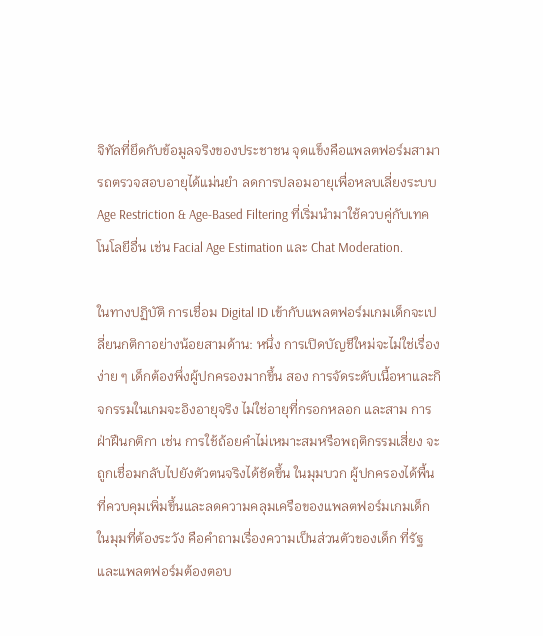จิทัลที่ยึดกับข้อมูลจริงของประชาชน จุดแข็งคือแพลตฟอร์มสามารถตรวจสอบอายุได้แม่นยำ ลดการปลอมอายุเพื่อหลบเลี่ยงระบบ Age Restriction & Age-Based Filtering ที่เริ่มนำมาใช้ควบคู่กับเทคโนโลยีอื่น เช่น Facial Age Estimation และ Chat Moderation.

ในทางปฏิบัติ การเชื่อม Digital ID เข้ากับแพลตฟอร์มเกมเด็กจะเปลี่ยนกติกาอย่างน้อยสามด้าน: หนึ่ง การเปิดบัญชีใหม่จะไม่ใช่เรื่องง่าย ๆ เด็กต้องพึ่งผู้ปกครองมากขึ้น สอง การจัดระดับเนื้อหาและกิจกรรมในเกมจะอิงอายุจริง ไม่ใช่อายุที่กรอกหลอก และสาม การฝ่าฝืนกติกา เช่น การใช้ถ้อยคำไม่เหมาะสมหรือพฤติกรรมเสี่ยง จะถูกเชื่อมกลับไปยังตัวตนจริงได้ชัดขึ้น ในมุมบวก ผู้ปกครองได้พื้นที่ควบคุมเพิ่มขึ้นและลดความคลุมเครือของแพลตฟอร์มเกมเด็ก ในมุมที่ต้องระวัง คือคำถามเรื่องความเป็นส่วนตัวของเด็ก ที่รัฐและแพลตฟอร์มต้องตอบ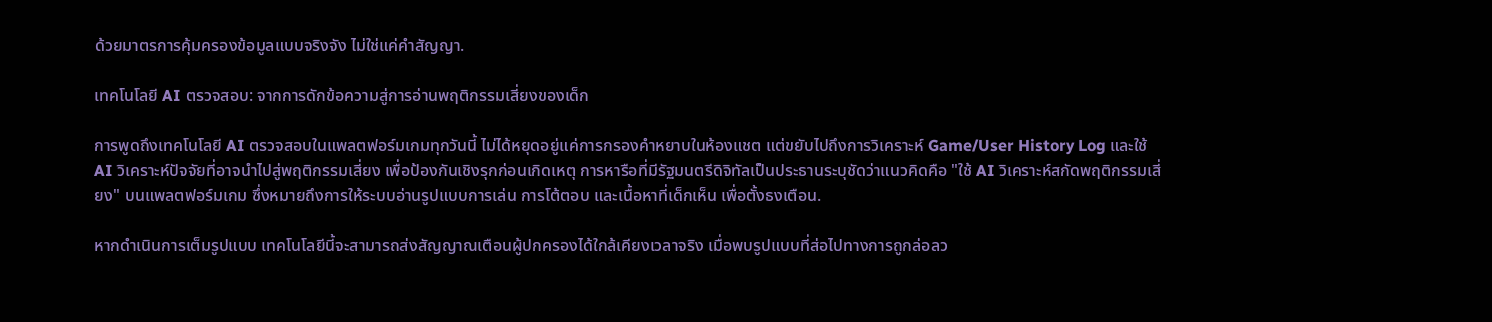ด้วยมาตรการคุ้มครองข้อมูลแบบจริงจัง ไม่ใช่แค่คำสัญญา.

เทคโนโลยี AI ตรวจสอบ: จากการดักข้อความสู่การอ่านพฤติกรรมเสี่ยงของเด็ก

การพูดถึงเทคโนโลยี AI ตรวจสอบในแพลตฟอร์มเกมทุกวันนี้ ไม่ได้หยุดอยู่แค่การกรองคำหยาบในห้องแชต แต่ขยับไปถึงการวิเคราะห์ Game/User History Log และใช้ AI วิเคราะห์ปัจจัยที่อาจนำไปสู่พฤติกรรมเสี่ยง เพื่อป้องกันเชิงรุกก่อนเกิดเหตุ การหารือที่มีรัฐมนตรีดิจิทัลเป็นประธานระบุชัดว่าแนวคิดคือ "ใช้ AI วิเคราะห์สกัดพฤติกรรมเสี่ยง" บนแพลตฟอร์มเกม ซึ่งหมายถึงการให้ระบบอ่านรูปแบบการเล่น การโต้ตอบ และเนื้อหาที่เด็กเห็น เพื่อตั้งธงเตือน.

หากดำเนินการเต็มรูปแบบ เทคโนโลยีนี้จะสามารถส่งสัญญาณเตือนผู้ปกครองได้ใกล้เคียงเวลาจริง เมื่อพบรูปแบบที่ส่อไปทางการถูกล่อลว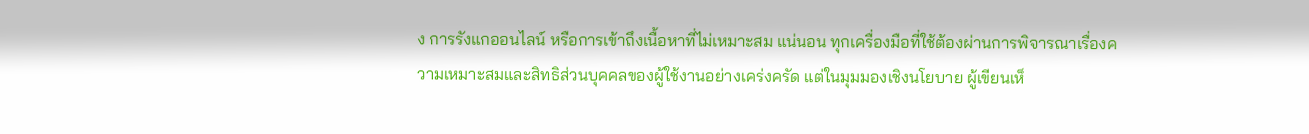ง การรังแกออนไลน์ หรือการเข้าถึงเนื้อหาที่ไม่เหมาะสม แน่นอน ทุกเครื่องมือที่ใช้ต้องผ่านการพิจารณาเรื่องความเหมาะสมและสิทธิส่วนบุคคลของผู้ใช้งานอย่างเคร่งครัด แต่ในมุมมองเชิงนโยบาย ผู้เขียนเห็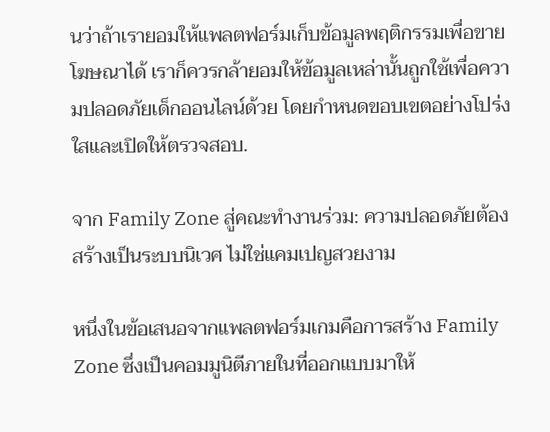นว่าถ้าเรายอมให้แพลตฟอร์มเก็บข้อมูลพฤติกรรมเพื่อขายโฆษณาได้ เราก็ควรกล้ายอมให้ข้อมูลเหล่านั้นถูกใช้เพื่อความปลอดภัยเด็กออนไลน์ด้วย โดยกำหนดขอบเขตอย่างโปร่งใสและเปิดให้ตรวจสอบ.

จาก Family Zone สู่คณะทำงานร่วม: ความปลอดภัยต้องสร้างเป็นระบบนิเวศ ไม่ใช่แคมเปญสวยงาม

หนึ่งในข้อเสนอจากแพลตฟอร์มเกมคือการสร้าง Family Zone ซึ่งเป็นคอมมูนิตีภายในที่ออกแบบมาให้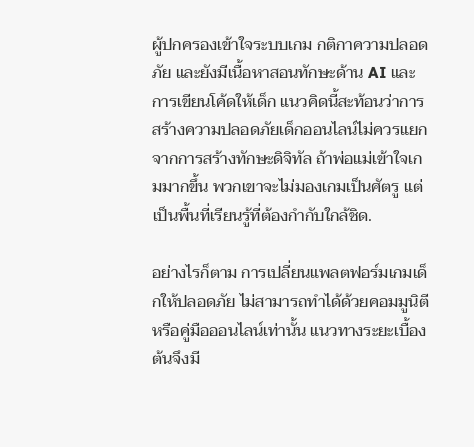ผู้ปกครองเข้าใจระบบเกม กติกาความปลอดภัย และยังมีเนื้อหาสอนทักษะด้าน AI และการเขียนโค้ดให้เด็ก แนวคิดนี้สะท้อนว่าการสร้างความปลอดภัยเด็กออนไลน์ไม่ควรแยกจากการสร้างทักษะดิจิทัล ถ้าพ่อแม่เข้าใจเกมมากขึ้น พวกเขาจะไม่มองเกมเป็นศัตรู แต่เป็นพื้นที่เรียนรู้ที่ต้องกำกับใกล้ชิด.

อย่างไรก็ตาม การเปลี่ยนแพลตฟอร์มเกมเด็กให้ปลอดภัย ไม่สามารถทำได้ด้วยคอมมูนิตีหรือคู่มือออนไลน์เท่านั้น แนวทางระยะเบื้องต้นจึงมี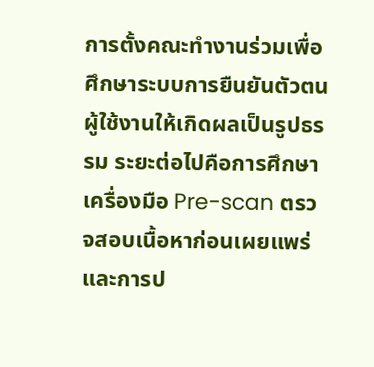การตั้งคณะทำงานร่วมเพื่อศึกษาระบบการยืนยันตัวตนผู้ใช้งานให้เกิดผลเป็นรูปธรรม ระยะต่อไปคือการศึกษาเครื่องมือ Pre-scan ตรวจสอบเนื้อหาก่อนเผยแพร่ และการป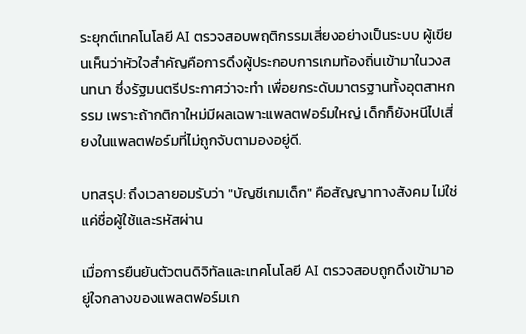ระยุกต์เทคโนโลยี AI ตรวจสอบพฤติกรรมเสี่ยงอย่างเป็นระบบ ผู้เขียนเห็นว่าหัวใจสำคัญคือการดึงผู้ประกอบการเกมท้องถิ่นเข้ามาในวงสนทนา ซึ่งรัฐมนตรีประกาศว่าจะทำ เพื่อยกระดับมาตรฐานทั้งอุตสาหกรรม เพราะถ้ากติกาใหม่มีผลเฉพาะแพลตฟอร์มใหญ่ เด็กก็ยังหนีไปเสี่ยงในแพลตฟอร์มที่ไม่ถูกจับตามองอยู่ดี.

บทสรุป: ถึงเวลายอมรับว่า "บัญชีเกมเด็ก" คือสัญญาทางสังคม ไม่ใช่แค่ชื่อผู้ใช้และรหัสผ่าน

เมื่อการยืนยันตัวตนดิจิทัลและเทคโนโลยี AI ตรวจสอบถูกดึงเข้ามาอยู่ใจกลางของแพลตฟอร์มเก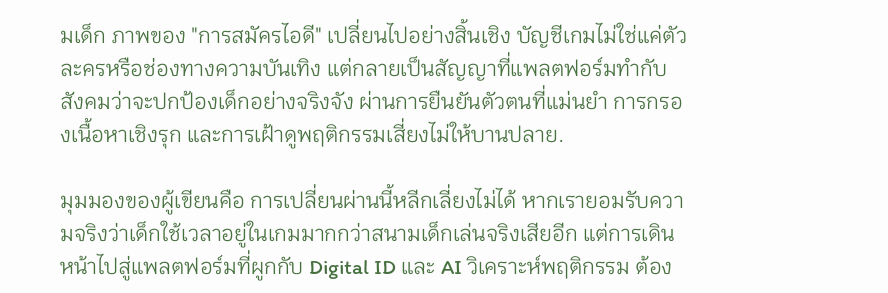มเด็ก ภาพของ "การสมัครไอดี" เปลี่ยนไปอย่างสิ้นเชิง บัญชีเกมไม่ใช่แค่ตัวละครหรือช่องทางความบันเทิง แต่กลายเป็นสัญญาที่แพลตฟอร์มทำกับสังคมว่าจะปกป้องเด็กอย่างจริงจัง ผ่านการยืนยันตัวตนที่แม่นยำ การกรองเนื้อหาเชิงรุก และการเฝ้าดูพฤติกรรมเสี่ยงไม่ให้บานปลาย.

มุมมองของผู้เขียนคือ การเปลี่ยนผ่านนี้หลีกเลี่ยงไม่ได้ หากเรายอมรับความจริงว่าเด็กใช้เวลาอยู่ในเกมมากกว่าสนามเด็กเล่นจริงเสียอีก แต่การเดินหน้าไปสู่แพลตฟอร์มที่ผูกกับ Digital ID และ AI วิเคราะห์พฤติกรรม ต้อง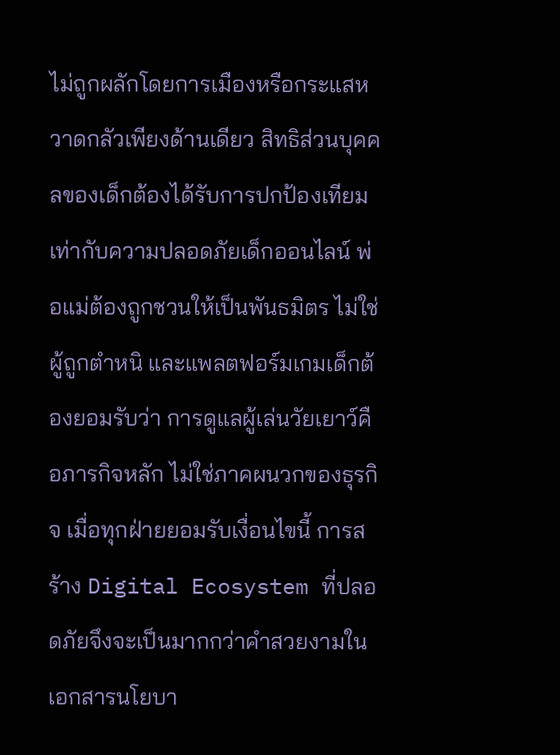ไม่ถูกผลักโดยการเมืองหรือกระแสหวาดกลัวเพียงด้านเดียว สิทธิส่วนบุคคลของเด็กต้องได้รับการปกป้องเทียมเท่ากับความปลอดภัยเด็กออนไลน์ พ่อแม่ต้องถูกชวนให้เป็นพันธมิตร ไม่ใช่ผู้ถูกตำหนิ และแพลตฟอร์มเกมเด็กต้องยอมรับว่า การดูแลผู้เล่นวัยเยาว์คือภารกิจหลัก ไม่ใช่ภาคผนวกของธุรกิจ เมื่อทุกฝ่ายยอมรับเงื่อนไขนี้ การสร้าง Digital Ecosystem ที่ปลอดภัยจึงจะเป็นมากกว่าคำสวยงามในเอกสารนโยบา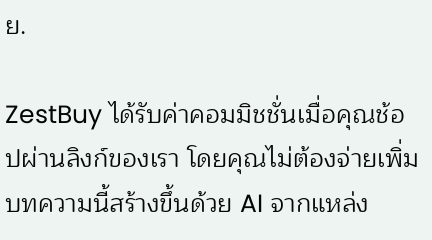ย.

ZestBuy ได้รับค่าคอมมิชชั่นเมื่อคุณช้อปผ่านลิงก์ของเรา โดยคุณไม่ต้องจ่ายเพิ่ม บทความนี้สร้างขึ้นด้วย AI จากแหล่ง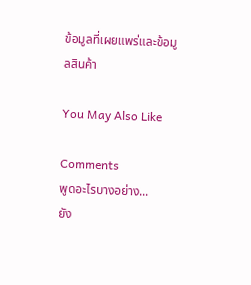ข้อมูลที่เผยแพร่และข้อมูลสินค้า

You May Also Like

Comments
พูดอะไรบางอย่าง...
ยัง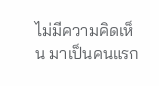ไม่มีความคิดเห็น มาเป็นคนแรก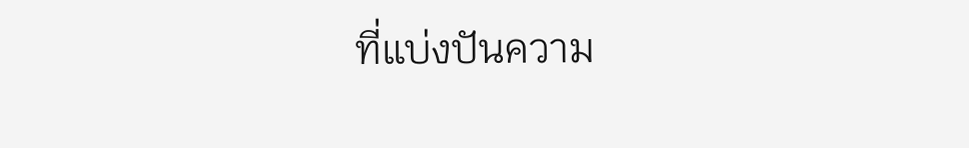ที่แบ่งปันความ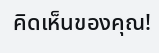คิดเห็นของคุณ!